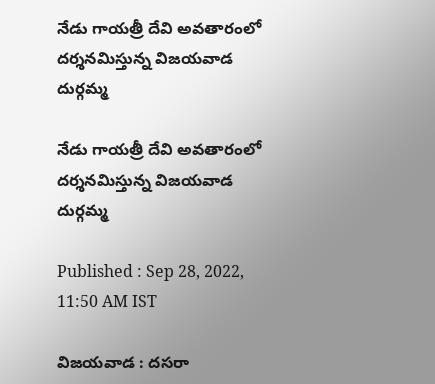నేడు గాయత్రీ దేవి అవతారంలో దర్శనమిస్తున్న విజయవాడ దుర్గమ్మ

నేడు గాయత్రీ దేవి అవతారంలో దర్శనమిస్తున్న విజయవాడ దుర్గమ్మ

Published : Sep 28, 2022, 11:50 AM IST

విజయవాడ : దసరా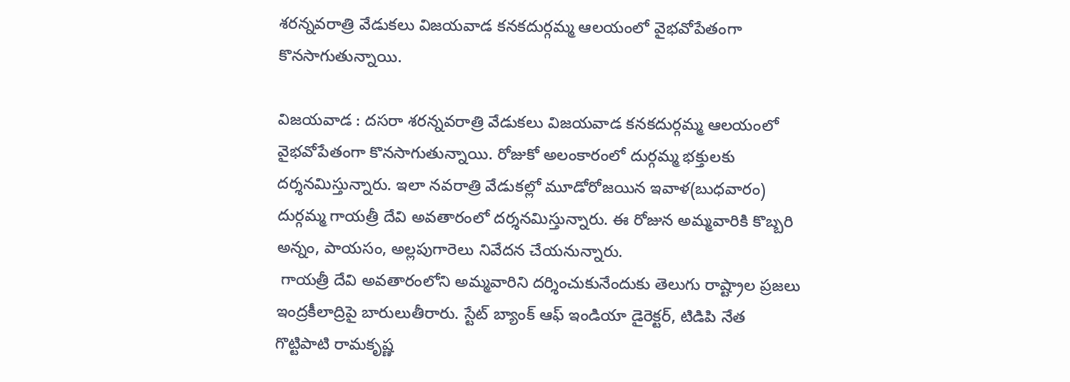శరన్నవరాత్రి వేడుకలు విజయవాడ కనకదుర్గమ్మ ఆలయంలో వైభవోపేతంగా కొనసాగుతున్నాయి.

విజయవాడ : దసరా శరన్నవరాత్రి వేడుకలు విజయవాడ కనకదుర్గమ్మ ఆలయంలో వైభవోపేతంగా కొనసాగుతున్నాయి. రోజుకో అలంకారంలో దుర్గమ్మ భక్తులకు దర్శనమిస్తున్నారు. ఇలా నవరాత్రి వేడుకల్లో మూడోరోజయిన ఇవాళ(బుధవారం) దుర్గమ్మ గాయత్రీ దేవి అవతారంలో దర్శనమిస్తున్నారు. ఈ రోజున అమ్మవారికి కొబ్బరి అన్నం, పాయసం, అల్లపుగారెలు నివేదన చేయనున్నారు.
 గాయత్రీ దేవి అవతారంలోని అమ్మవారిని దర్శించుకునేందుకు తెలుగు రాష్ట్రాల ప్రజలు ఇంద్రకీలాద్రిపై బారులుతీరారు. స్టేట్ బ్యాంక్ ఆఫ్ ఇండియా డైరెక్టర్, టిడిపి నేత గొట్టిపాటి రామకృష్ణ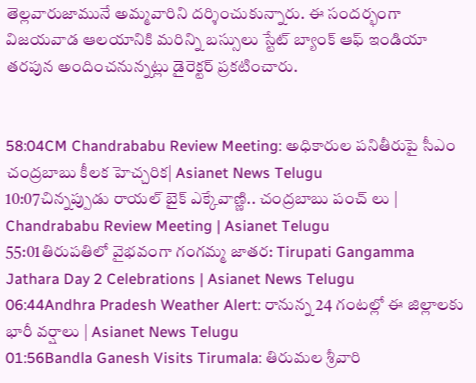తెల్లవారుజామునే అమ్మవారిని దర్శించుకున్నారు. ఈ సందర్భంగా విజయవాడ ఆలయానికి మరిన్ని బస్సులు స్టేట్ బ్యాంక్ ఆఫ్ ఇండియా తరపున అందించనున్నట్లు డైరెక్టర్ ప్రకటించారు.


58:04CM Chandrababu Review Meeting: అధికారుల పనితీరుపై సీఎం చంద్రబాబు కీలక హెచ్చరిక| Asianet News Telugu
10:07చిన్నప్పుడు రాయల్ బైక్ ఎక్కేవాణ్ణి.. చంద్రబాబు పంచ్ లు | Chandrababu Review Meeting | Asianet Telugu
55:01తిరుపతిలో వైభవంగా గంగమ్మ జాతర: Tirupati Gangamma Jathara Day 2 Celebrations | Asianet News Telugu
06:44Andhra Pradesh Weather Alert: రానున్న 24 గంటల్లో ఈ జిల్లాలకు భారీ వర్షాలు | Asianet News Telugu
01:56Bandla Ganesh Visits Tirumala: తిరుమల శ్రీవారి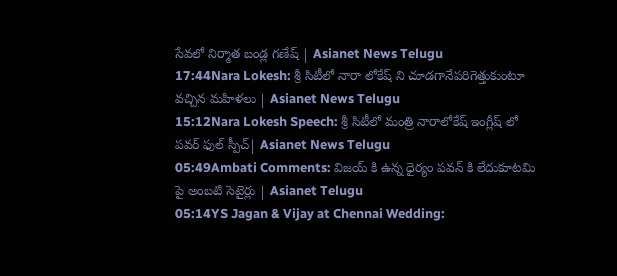సేవలో నిర్మాత బండ్ల గణేష్ | Asianet News Telugu
17:44Nara Lokesh: శ్రీ సిటీలో నారా లోకేష్ ని చూడగానేపరిగెత్తుకుంటూ వచ్చిన మహిళలు | Asianet News Telugu
15:12Nara Lokesh Speech: శ్రీ సిటీలో మంత్రి నారాలోకేష్ ఇంగ్లీష్ లో పవర్ ఫుల్ స్పీచ్| Asianet News Telugu
05:49Ambati Comments: విజయ్ కి ఉన్న ధైర్యం పవన్ కి లేదుకూటమి పై అంబటి సెటైర్లు | Asianet Telugu
05:14YS Jagan & Vijay at Chennai Wedding: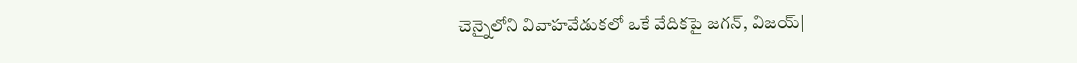చెన్నైలోని వివాహవేడుకలో ఒకే వేదికపై జగన్, విజయ్|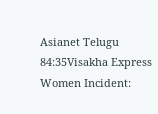Asianet Telugu
84:35Visakha Express Women Incident: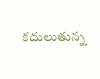కదులుతున్న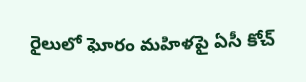రైలులో ఘోరం మహిళపై ఏసీ కోచ్‌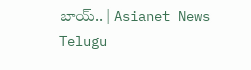బాయ్.. | Asianet News Telugu